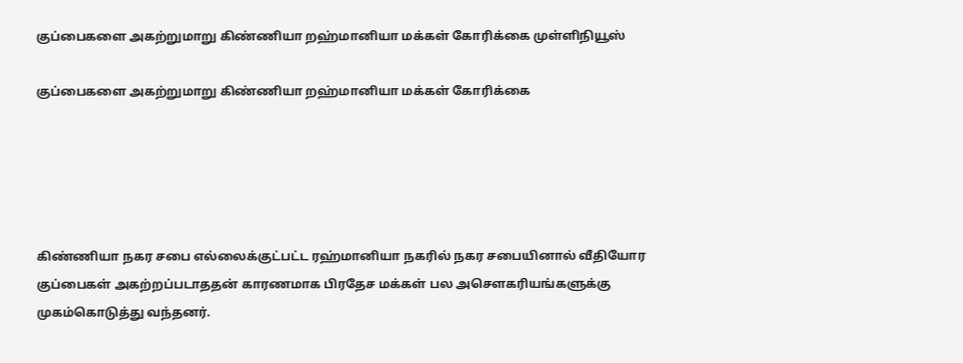குப்பைகளை அகற்றுமாறு கிண்ணியா றஹ்மானியா மக்கள் கோரிக்கை முள்ளிநியூஸ்

குப்பைகளை அகற்றுமாறு கிண்ணியா றஹ்மானியா மக்கள் கோரிக்கை





கிண்ணியா நகர சபை எல்லைக்குட்பட்ட ரஹ்மானியா நகரில் நகர சபையினால் வீதியோர குப்பைகள் அகற்றப்படாததன் காரணமாக பிரதேச மக்கள் பல அசௌகரியங்களுக்கு முகம்கொடுத்து வந்தனர்.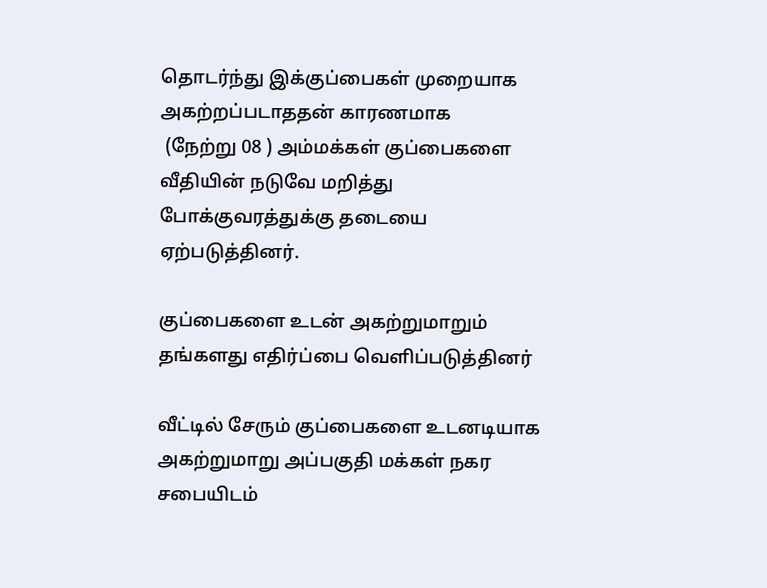தொடர்ந்து இக்குப்பைகள் முறையாக அகற்றப்படாததன் காரணமாக
 (நேற்று 08 ) அம்மக்கள் குப்பைகளை வீதியின் நடுவே மறித்து போக்குவரத்துக்கு தடையை ஏற்படுத்தினர்.

குப்பைகளை உடன் அகற்றுமாறும் தங்களது எதிர்ப்பை வெளிப்படுத்தினர்

வீட்டில் சேரும் குப்பைகளை உடனடியாக அகற்றுமாறு அப்பகுதி மக்கள் நகர சபையிடம்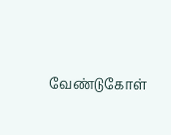வேண்டுகோள்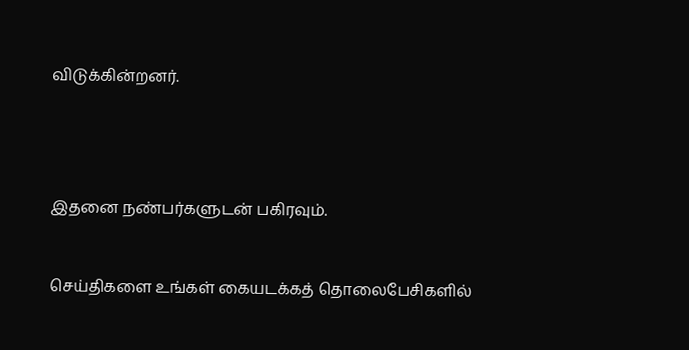விடுக்கின்றனர்.




இதனை நண்பர்களுடன் பகிரவும்.


செய்திகளை உங்கள் கையடக்கத் தொலைபேசிகளில்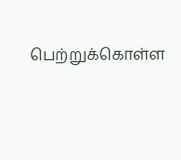பெற்றுக்கொள்ள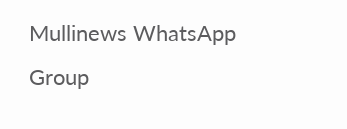Mullinews WhatsApp Group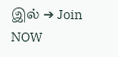இல் ➔ Join NOW